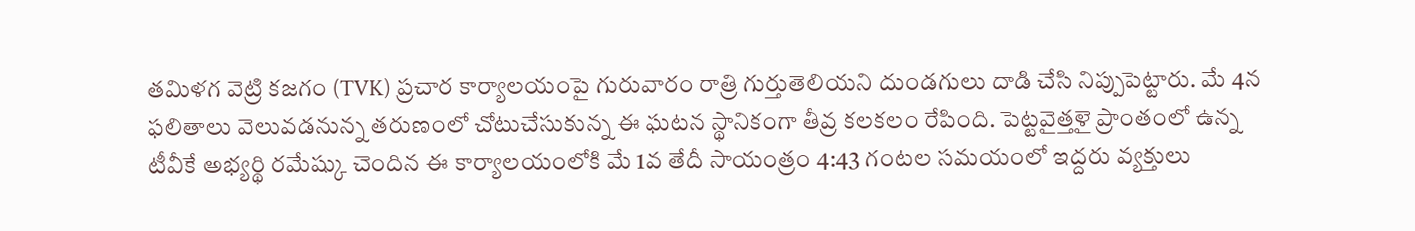తమిళగ వెట్రి కజగం (TVK) ప్రచార కార్యాలయంపై గురువారం రాత్రి గుర్తుతెలియని దుండగులు దాడి చేసి నిప్పుపెట్టారు. మే 4న ఫలితాలు వెలువడనున్న తరుణంలో చోటుచేసుకున్న ఈ ఘటన స్థానికంగా తీవ్ర కలకలం రేపింది. పెట్టవైత్తళై ప్రాంతంలో ఉన్న టీవీకే అభ్యర్థి రమేష్కు చెందిన ఈ కార్యాలయంలోకి మే 1వ తేదీ సాయంత్రం 4:43 గంటల సమయంలో ఇద్దరు వ్యక్తులు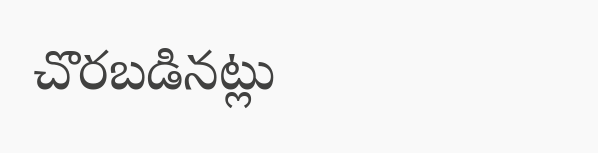చొరబడినట్లు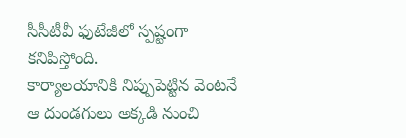సీసీటీవీ ఫుటేజీలో స్పష్టంగా కనిపిస్తోంది.
కార్యాలయానికి నిప్పుపెట్టిన వెంటనే ఆ దుండగులు అక్కడి నుంచి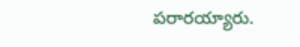పరారయ్యారు.